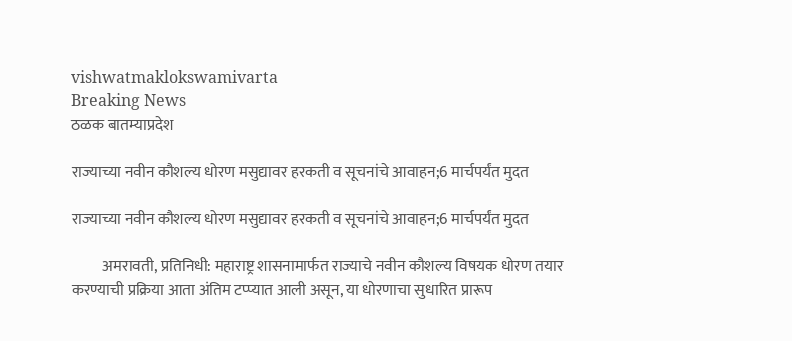vishwatmaklokswamivarta
Breaking News
ठळक बातम्याप्रदेश

राज्याच्या नवीन कौशल्य धोरण मसुद्यावर हरकती व सूचनांचे आवाहन;6 मार्चपर्यंत मुदत

राज्याच्या नवीन कौशल्य धोरण मसुद्यावर हरकती व सूचनांचे आवाहन;6 मार्चपर्यंत मुदत

          अमरावती, प्रतिनिधी: महाराष्ट्र शासनामार्फत राज्याचे नवीन कौशल्य विषयक धोरण तयार करण्याची प्रक्रिया आता अंतिम टप्प्यात आली असून, या धोरणाचा सुधारित प्रारूप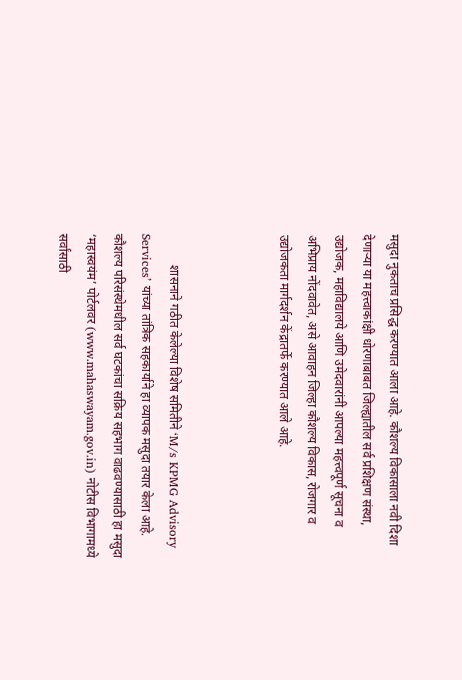मसुदा नुकताच प्रसिद्ध करण्यात आला आहे. कौशल्य विकासाला नवी दिशा देणाऱ्या या महत्त्वाकांक्षी धोरणाबाबत जिल्ह्यातील सर्व प्रशिक्षण संस्था, उद्योजक, महाविद्यालये आणि उमेदवारांनी आपल्या महत्त्वपूर्ण सूचना व अभिप्राय नोंदवावेत, असे आवाहन जिल्हा कौशल्य विकास, रोजगार व उद्योजकता मार्गदर्शन केंद्रातर्फे करण्यात आले आहे.



          शासनाने गठीत केलेल्या विशेष समितीने ‘M/s KPMG Advisory Services’ यांच्या तांत्रिक सहकार्याने हा व्यापक मसुदा तयार केला आहे. कौशल्य परिसंस्थेमधील सर्व घटकांचा सक्रिय सहभाग वाढवण्यासाठी हा मसुदा ‘महास्वयंम’ पोर्टलवर (www.mahaswayam.gov.in) नोटीस विभागामध्ये सर्वांसाठी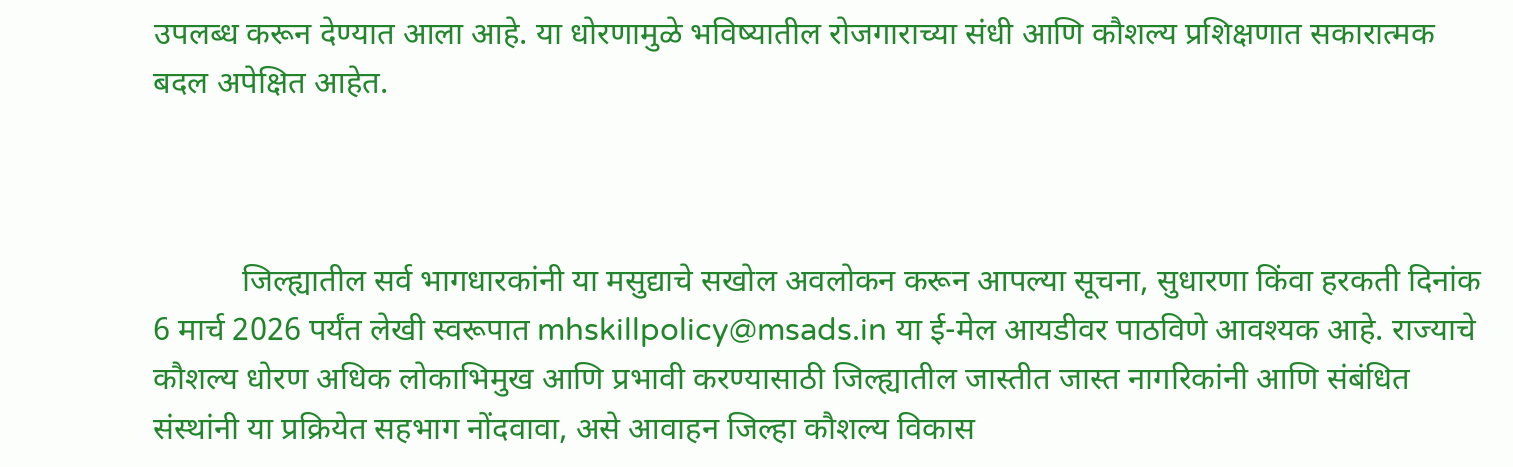उपलब्ध करून देण्यात आला आहे. या धोरणामुळे भविष्यातील रोजगाराच्या संधी आणि कौशल्य प्रशिक्षणात सकारात्मक बदल अपेक्षित आहेत.



           जिल्ह्यातील सर्व भागधारकांनी या मसुद्याचे सखोल अवलोकन करून आपल्या सूचना, सुधारणा किंवा हरकती दिनांक 6 मार्च 2026 पर्यंत लेखी स्वरूपात mhskillpolicy@msads.in या ई-मेल आयडीवर पाठविणे आवश्यक आहे. राज्याचे कौशल्य धोरण अधिक लोकाभिमुख आणि प्रभावी करण्यासाठी जिल्ह्यातील जास्तीत जास्त नागरिकांनी आणि संबंधित संस्थांनी या प्रक्रियेत सहभाग नोंदवावा, असे आवाहन जिल्हा कौशल्य विकास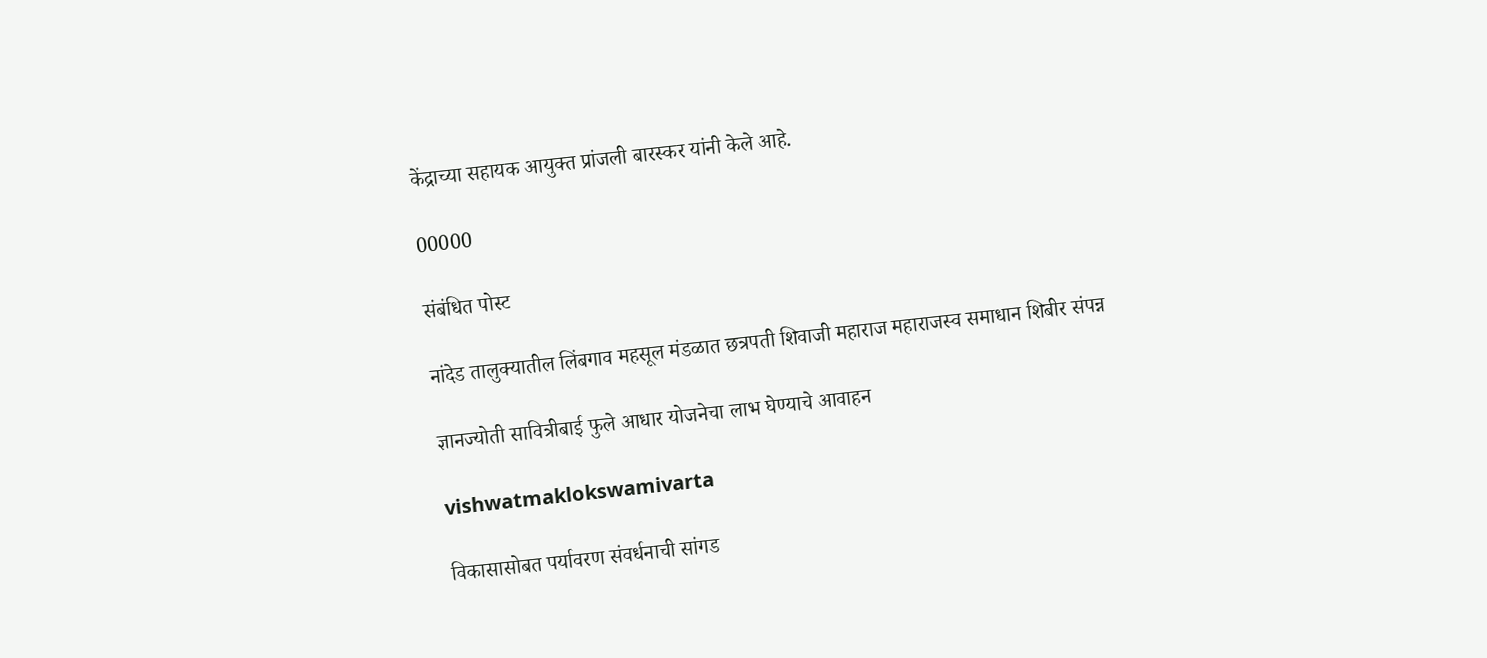केंद्राच्या सहायक आयुक्त प्रांजली बारस्कर यांनी केले आहे.

00000

संबंधित पोस्ट

नांदेड तालुक्यातील लिंबगाव महसूल मंडळात छत्रपती शिवाजी महाराज महाराजस्व समाधान शिबीर संपन्न

ज्ञानज्योती सावित्रीबाई फुले आधार योजनेचा लाभ घेण्याचे आवाहन

vishwatmaklokswamivarta

विकासासोबत पर्यावरण संवर्धनाची सांगड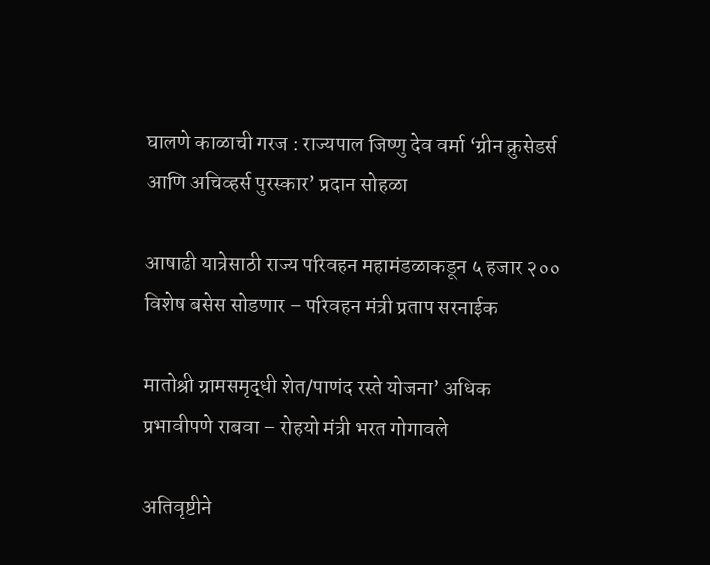घालणे काळाची गरज : राज्यपाल जिष्णु देव वर्मा ‘ग्रीन क्रुसेडर्स आणि अचिव्हर्स पुरस्कार’ प्रदान सोहळा

आषाढी यात्रेसाठी राज्य परिवहन महामंडळाकडून ५ हजार २०० विशेष बसेस सोडणार – परिवहन मंत्री प्रताप सरनाईक

मातोश्री ग्रामसमृद्धी शेत/पाणंद रस्ते योजना’ अधिक प्रभावीपणे राबवा – रोहयो मंत्री भरत गोगावले

अतिवृष्टीने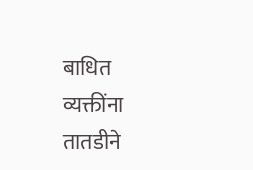बाधित व्यक्तींना तातडीने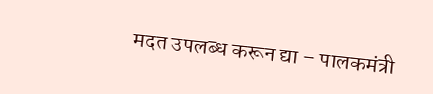मदत उपलब्ध करून द्या – पालकमंत्री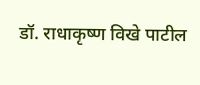डॉ. राधाकृष्ण विखे पाटील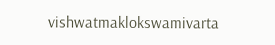vishwatmaklokswamivarta